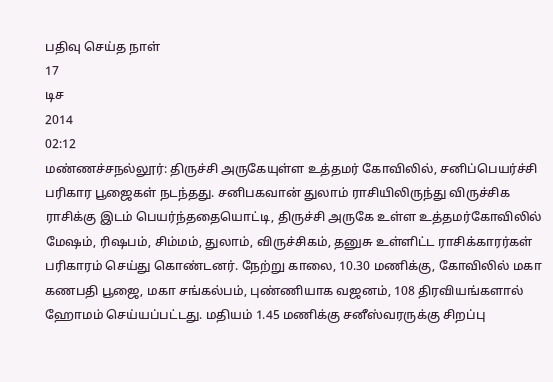பதிவு செய்த நாள்
17
டிச
2014
02:12
மண்ணச்சநல்லூர்: திருச்சி அருகேயுள்ள உத்தமர் கோவிலில், சனிப்பெயர்ச்சி பரிகார பூஜைகள் நடந்தது. சனிபகவான் துலாம் ராசியிலிருந்து விருச்சிக ராசிக்கு இடம் பெயர்ந்ததையொட்டி, திருச்சி அருகே உள்ள உத்தமர்கோவிலில் மேஷம், ரிஷபம், சிம்மம், துலாம், விருச்சிகம், தனுசு உள்ளிட்ட ராசிக்காரர்கள் பரிகாரம் செய்து கொண்டனர். நேற்று காலை, 10.30 மணிக்கு, கோவிலில் மகா கணபதி பூஜை, மகா சங்கல்பம், புண்ணியாக வஜனம், 108 திரவியங்களால் ஹோமம் செய்யப்பட்டது. மதியம் 1.45 மணிக்கு சனீஸ்வரருக்கு சிறப்பு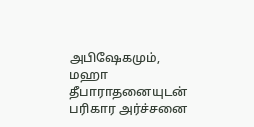அபிஷேகமும், மஹா தீபாராதனையுடன் பரிகார அர்ச்சனை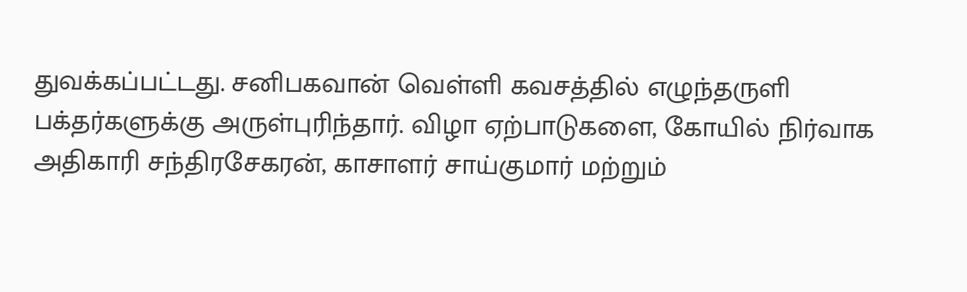துவக்கப்பட்டது. சனிபகவான் வெள்ளி கவசத்தில் எழுந்தருளி பக்தர்களுக்கு அருள்புரிந்தார். விழா ஏற்பாடுகளை, கோயில் நிர்வாக அதிகாரி சந்திரசேகரன், காசாளர் சாய்குமார் மற்றும்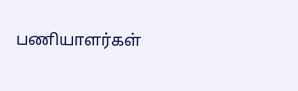பணியாளர்கள்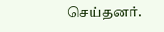செய்தனர்.